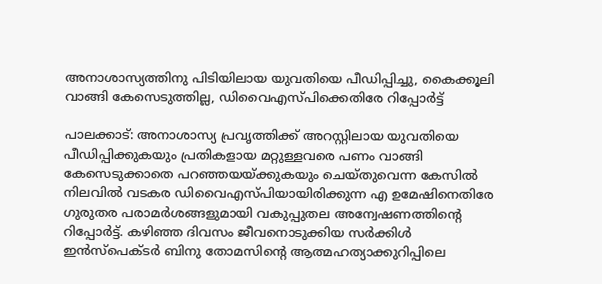അനാശാസ്യത്തിനു പിടിയിലായ യുവതിയെ പീഡിപ്പിച്ചു, കൈക്കൂലി വാങ്ങി കേസെടുത്തില്ല, ഡിവൈഎസ്പിക്കെതിരേ റിപ്പോര്‍ട്ട്

പാലക്കാട്: അനാശാസ്യ പ്രവൃത്തിക്ക് അറസ്റ്റിലായ യുവതിയെ പീഡിപ്പിക്കുകയും പ്രതികളായ മറ്റുള്ളവരെ പണം വാങ്ങി കേസെടുക്കാതെ പറഞ്ഞയയ്ക്കുകയും ചെയ്തുവെന്ന കേസില്‍ നിലവില്‍ വടകര ഡിവൈഎസ്പിയായിരിക്കുന്ന എ ഉമേഷിനെതിരേ ഗുരുതര പരാമര്‍ശങ്ങളുമായി വകുപ്പുതല അന്വേഷണത്തിന്റെ റിപ്പോര്‍ട്ട്. കഴിഞ്ഞ ദിവസം ജീവനൊടുക്കിയ സര്‍ക്കിള്‍ ഇന്‍സ്‌പെക്ടര്‍ ബിനു തോമസിന്റെ ആത്മഹത്യാക്കുറിപ്പിലെ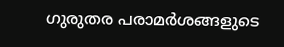ഗുരുതര പരാമര്‍ശങ്ങളുടെ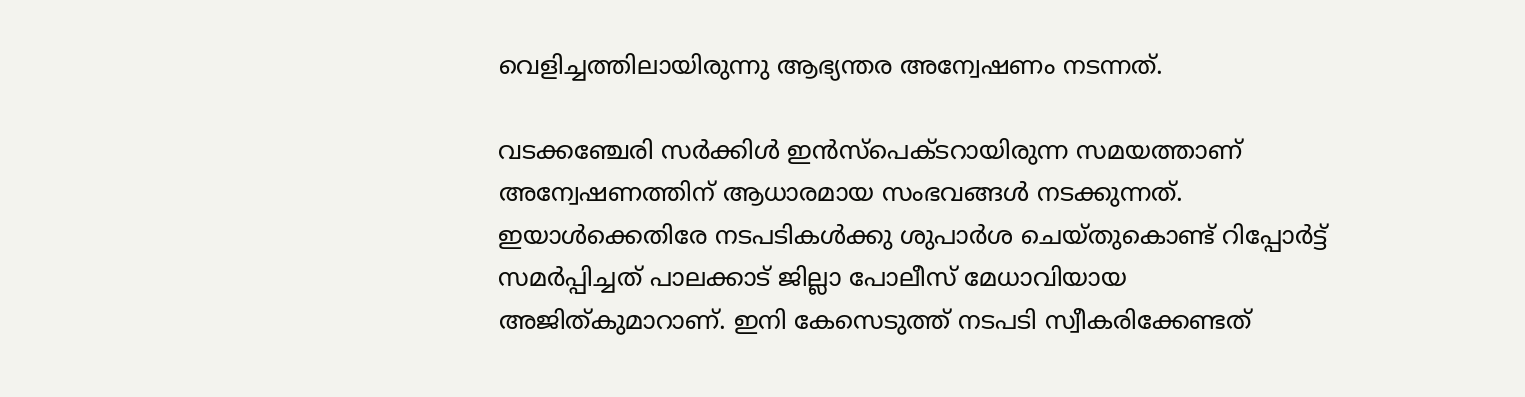വെളിച്ചത്തിലായിരുന്നു ആഭ്യന്തര അന്വേഷണം നടന്നത്.

വടക്കഞ്ചേരി സര്‍ക്കിള്‍ ഇന്‍സ്‌പെക്ടറായിരുന്ന സമയത്താണ് അന്വേഷണത്തിന് ആധാരമായ സംഭവങ്ങള്‍ നടക്കുന്നത്. ഇയാള്‍ക്കെതിരേ നടപടികള്‍ക്കു ശുപാര്‍ശ ചെയ്തുകൊണ്ട് റിപ്പോര്‍ട്ട് സമര്‍പ്പിച്ചത് പാലക്കാട് ജില്ലാ പോലീസ് മേധാവിയായ അജിത്കുമാറാണ്. ഇനി കേസെടുത്ത് നടപടി സ്വീകരിക്കേണ്ടത്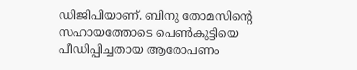ഡിജിപിയാണ്. ബിനു തോമസിന്റെ സഹായത്തോടെ പെണ്‍കുട്ടിയെ പീഡിപ്പിച്ചതായ ആരോപണം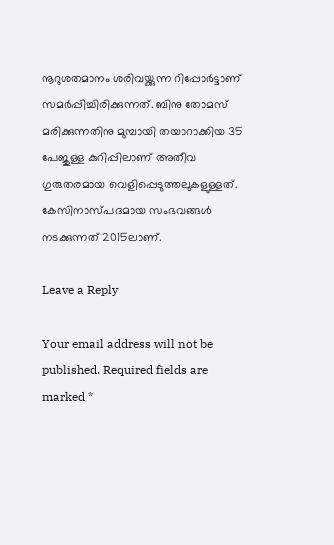നൂറുശതമാനം ശരിവയ്ക്കുന്ന റിപ്പോര്‍ട്ടാണ് സമര്‍പ്പിച്ചിരിക്കുന്നത്. ബിനു തോമസ് മരിക്കുന്നതിനു മുമ്പായി തയാറാക്കിയ 35 പേജുള്ള കുറിപ്പിലാണ് അതീവ ഗുരുതരമായ വെളിപ്പെടുത്തലുകളുള്ളത്. കേസിനാസ്പദമായ സംഭവങ്ങള്‍ നടക്കുന്നത് 2015ലാണ്.

Leave a Reply

Your email address will not be published. Required fields are marked *